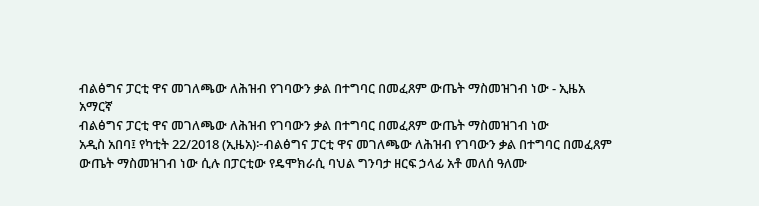ብልፅግና ፓርቲ ዋና መገለጫው ለሕዝብ የገባውን ቃል በተግባር በመፈጸም ውጤት ማስመዝገብ ነው - ኢዜአ አማርኛ
ብልፅግና ፓርቲ ዋና መገለጫው ለሕዝብ የገባውን ቃል በተግባር በመፈጸም ውጤት ማስመዝገብ ነው
አዲስ አበባ፤ የካቲት 22/2018 (ኢዜአ)፦ብልፅግና ፓርቲ ዋና መገለጫው ለሕዝብ የገባውን ቃል በተግባር በመፈጸም ውጤት ማስመዝገብ ነው ሲሉ በፓርቲው የዴሞክራሲ ባህል ግንባታ ዘርፍ ኃላፊ አቶ መለሰ ዓለሙ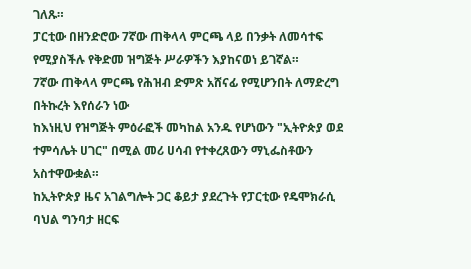ገለጹ።
ፓርቲው በዘንድሮው 7ኛው ጠቅላላ ምርጫ ላይ በንቃት ለመሳተፍ የሚያስችሉ የቅድመ ዝግጅት ሥራዎችን እያከናወነ ይገኛል።
7ኛው ጠቅላላ ምርጫ የሕዝብ ድምጽ አሸናፊ የሚሆንበት ለማድረግ በትኩረት እየሰራን ነው
ከእነዚህ የዝግጅት ምዕራፎች መካከል አንዱ የሆነውን "ኢትዮጵያ ወደ ተምሳሌት ሀገር" በሚል መሪ ሀሳብ የተቀረጸውን ማኒፌስቶውን አስተዋውቋል።
ከኢትዮጵያ ዜና አገልግሎት ጋር ቆይታ ያደረጉት የፓርቲው የዴሞክራሲ ባህል ግንባታ ዘርፍ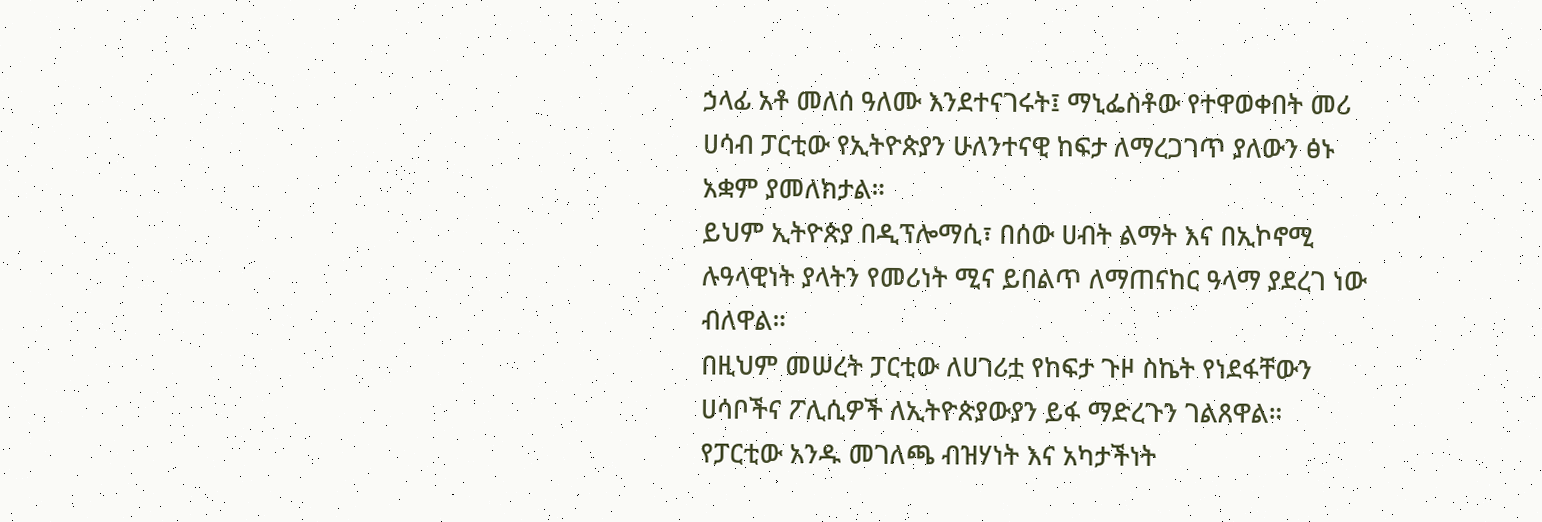ኃላፊ አቶ መለሰ ዓለሙ እንደተናገሩት፤ ማኒፌስቶው የተዋወቀበት መሪ ሀሳብ ፓርቲው የኢትዮጵያን ሁለንተናዊ ከፍታ ለማረጋገጥ ያለውን ፅኑ አቋም ያመለክታል።
ይህም ኢትዮጵያ በዲፕሎማሲ፣ በሰው ሀብት ልማት እና በኢኮኖሚ ሉዓላዊነት ያላትን የመሪነት ሚና ይበልጥ ለማጠናከር ዓላማ ያደረገ ነው ብለዋል።
በዚህም መሠረት ፓርቲው ለሀገሪቷ የከፍታ ጉዞ ስኬት የነደፋቸውን ሀሳቦችና ፖሊሲዎች ለኢትዮጵያውያን ይፋ ማድረጉን ገልጸዋል።
የፓርቲው አንዱ መገለጫ ብዝሃነት እና አካታችነት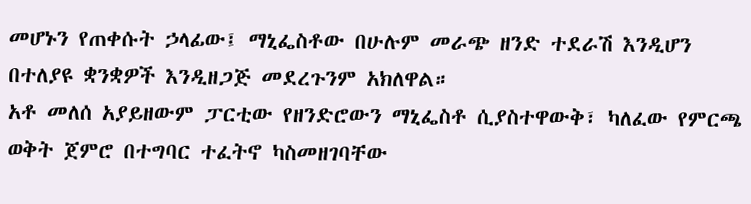መሆኑን የጠቀሱት ኃላፊው፤ ማኒፌስቶው በሁሉም መራጭ ዘንድ ተደራሽ እንዲሆን በተለያዩ ቋንቋዎች እንዲዘጋጅ መደረጉንም አክለዋል።
አቶ መለሰ አያይዘውም ፓርቲው የዘንድሮውን ማኒፌስቶ ሲያስተዋውቅ፣ ካለፈው የምርጫ ወቅት ጀምሮ በተግባር ተፈትኖ ካስመዘገባቸው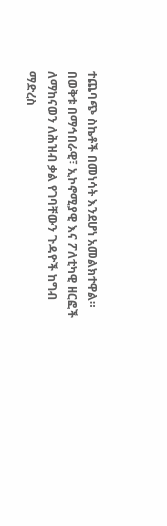ተጨባጭ ስኬቶች በመነሳት እንደሆነ አመልክተዋል።
በወቅቱ በማኅበራዊ፣ ኢኮኖሚያዊ እና ፖለቲካዊ ዘርፎች ለማከናወን ለሕዝብ ቃል የገባቸውን ጉዳዮች ከግብ ማድረስ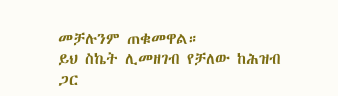መቻሉንም ጠቁመዋል።
ይህ ስኬት ሊመዘገብ የቻለው ከሕዝብ ጋር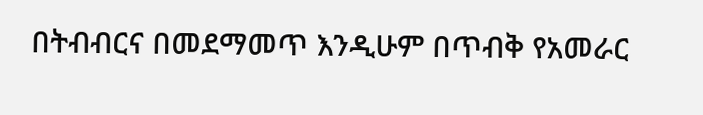በትብብርና በመደማመጥ እንዲሁም በጥብቅ የአመራር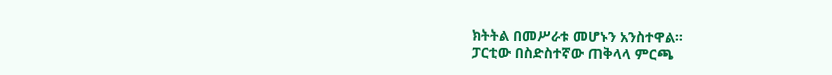ክትትል በመሥራቱ መሆኑን አንስተዋል።
ፓርቲው በስድስተኛው ጠቅላላ ምርጫ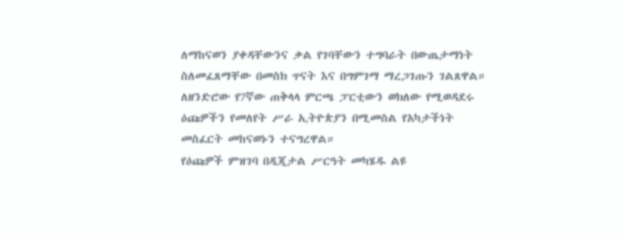ለማከናወን ያቀዳቸውንና ቃል የገባቸውን ተግባራት በውጤታማነት ስለመፈጸማቸው በመስክ ጥናት እና በግምገማ ማረጋገጡን ገልጸዋል።
ለዘንድሮው የ7ኛው ጠቅላላ ምርጫ ፓርቲውን ወክለው የሚወዳደሩ ዕጩዎችን የመለየት ሥራ ኢትዮጵያን በሚመስል የአካታችነት መስፈርት መከናወኑን ተናግረዋል።
የዕጩዎች ምዝገባ በዲጂታል ሥርዓት መካሄዱ ልዩ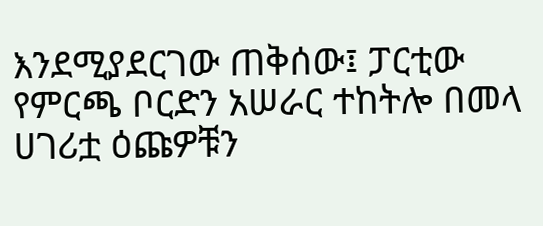እንደሚያደርገው ጠቅሰው፤ ፓርቲው የምርጫ ቦርድን አሠራር ተከትሎ በመላ ሀገሪቷ ዕጩዎቹን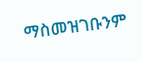ማስመዝገቡንም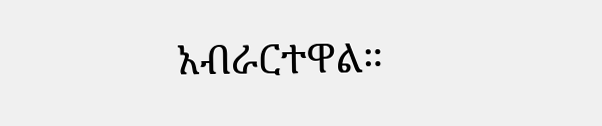አብራርተዋል።